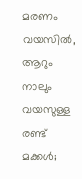മരണം വയസിൽ, ആറും നാലും വയസുള്ള രണ്ട് മക്കൾ;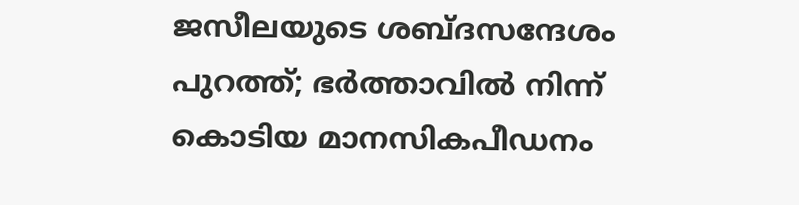ജസീലയുടെ ശബ്‌ദസന്ദേശം പുറത്ത്; ഭർത്താവിൽ നിന്ന് കൊടിയ മാനസികപീഡനം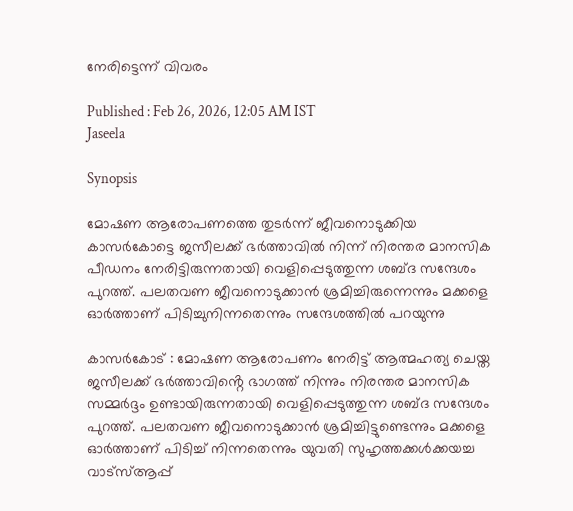നേരിട്ടെന്ന് വിവരം

Published : Feb 26, 2026, 12:05 AM IST
Jaseela

Synopsis

മോഷണ ആരോപണത്തെ തുടർന്ന് ജീവനൊടുക്കിയ കാസർകോട്ടെ ജസീലക്ക് ഭർത്താവിൽ നിന്ന് നിരന്തര മാനസിക പീഡനം നേരിട്ടിരുന്നതായി വെളിപ്പെടുത്തുന്ന ശബ്ദ സന്ദേശം പുറത്ത്. പലതവണ ജീവനൊടുക്കാൻ ശ്രമിച്ചിരുന്നെന്നും മക്കളെ ഓർത്താണ് പിടിച്ചുനിന്നതെന്നും സന്ദേശത്തിൽ പറയുന്നു

കാസർകോട് : മോഷണ ആരോപണം നേരിട്ട് ആത്മഹത്യ ചെയ്ത ജസീലക്ക് ഭർത്താവിൻ്റെ ഭാഗത്ത് നിന്നും നിരന്തര മാനസിക സമ്മർദ്ദം ഉണ്ടായിരുന്നതായി വെളിപ്പെടുത്തുന്ന ശബ്ദ സന്ദേശം പുറത്ത്. പലതവണ ജീവനൊടുക്കാൻ ശ്രമിച്ചിട്ടുണ്ടെന്നും മക്കളെ ഓർത്താണ് പിടിച്ച് നിന്നതെന്നും യുവതി സുഹൃത്തക്കൾക്കയച്ച വാട്സ്ആപ്പ്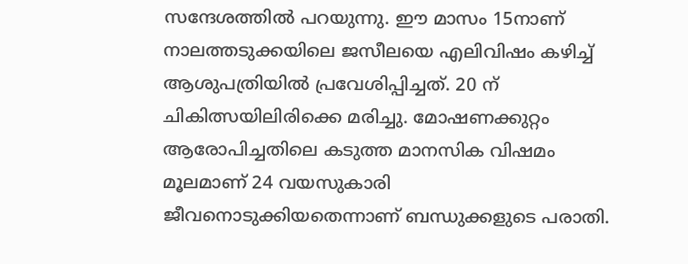സന്ദേശത്തിൽ പറയുന്നു. ഈ മാസം 15നാണ് നാലത്തടുക്കയിലെ ജസീലയെ എലിവിഷം കഴിച്ച് ആശുപത്രിയിൽ പ്രവേശിപ്പിച്ചത്. 20 ന് ചികിത്സയിലിരിക്കെ മരിച്ചു. മോഷണക്കുറ്റം ആരോപിച്ചതിലെ കടുത്ത മാനസിക വിഷമം മൂലമാണ് 24 വയസുകാരി ജീവനൊടുക്കിയതെന്നാണ് ബന്ധുക്കളുടെ പരാതി.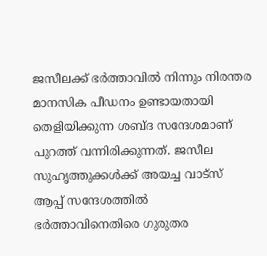ജസീലക്ക് ഭർത്താവിൽ നിന്നും നിരന്തര മാനസിക പീഡനം ഉണ്ടായതായി തെളിയിക്കുന്ന ശബ്ദ സന്ദേശമാണ് പുറത്ത് വന്നിരിക്കുന്നത്. ജസീല സുഹൃത്തുക്കൾക്ക് അയച്ച വാട്സ് ആപ്പ് സന്ദേശത്തിൽ ഭർത്താവിനെതിരെ ഗുരുതര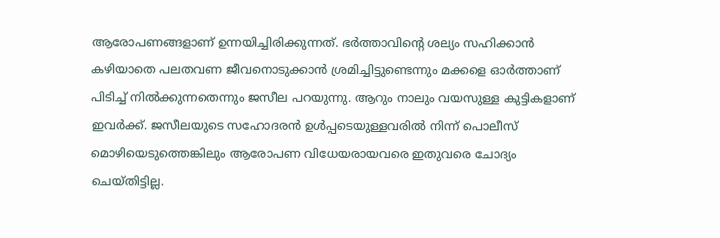ആരോപണങ്ങളാണ് ഉന്നയിച്ചിരിക്കുന്നത്. ഭർത്താവിൻ്റെ ശല്യം സഹിക്കാൻ കഴിയാതെ പലതവണ ജീവനൊടുക്കാൻ ശ്രമിച്ചിട്ടുണ്ടെന്നും മക്കളെ ഓർത്താണ് പിടിച്ച് നിൽക്കുന്നതെന്നും ജസീല പറയുന്നു. ആറും നാലും വയസുള്ള കുട്ടികളാണ് ഇവർക്ക്. ജസീലയുടെ സഹോദരൻ ഉൾപ്പടെയുള്ളവരിൽ നിന്ന് പൊലീസ് മൊഴിയെടുത്തെങ്കിലും ആരോപണ വിധേയരായവരെ ഇതുവരെ ചോദ്യം ചെയ്തിട്ടില്ല.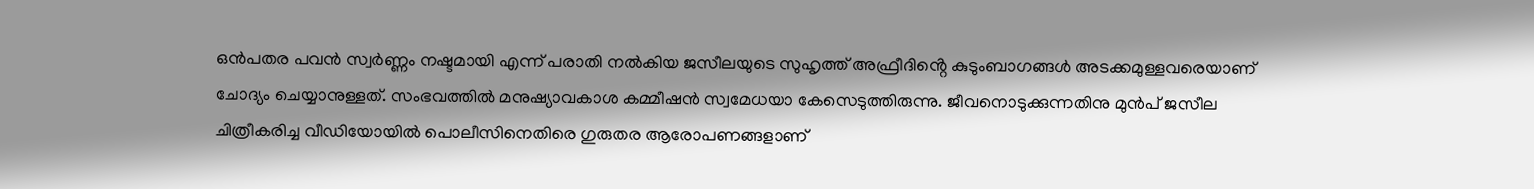ഒൻപതര പവൻ സ്വർണ്ണം നഷ്ടമായി എന്ന് പരാതി നൽകിയ ജസീലയുടെ സുഹൃത്ത് അഫ്രീദിൻ്റെ കുടുംബാഗങ്ങൾ അടക്കമുള്ളവരെയാണ് ചോദ്യം ചെയ്യാനുള്ളത്. സംഭവത്തിൽ മനുഷ്യാവകാശ കമ്മീഷൻ സ്വമേധയാ കേസെടുത്തിരുന്നു. ജീവനൊടുക്കുന്നതിനു മുൻപ് ജസീല ചിത്രീകരിച്ച വീഡിയോയിൽ പൊലീസിനെതിരെ ഗുരുതര ആരോപണങ്ങളാണ്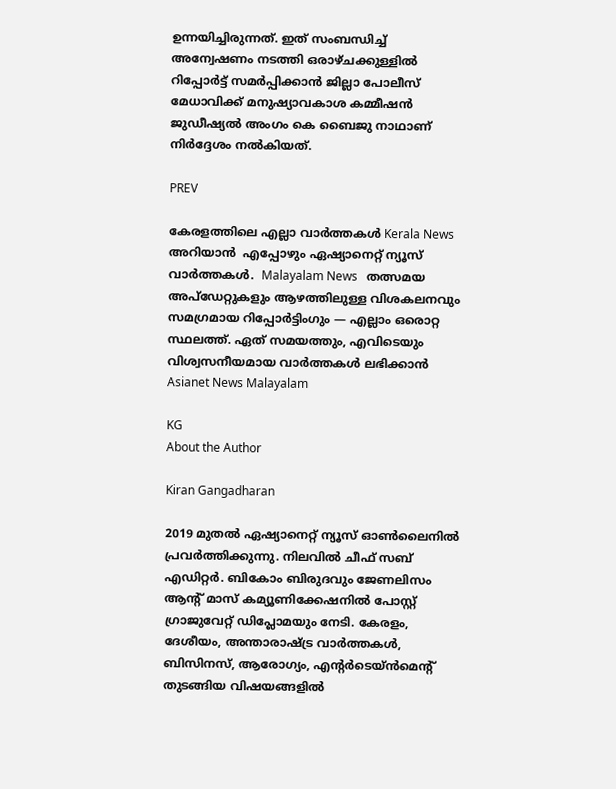ഉന്നയിച്ചിരുന്നത്. ഇത് സംബന്ധിച്ച് അന്വേഷണം നടത്തി ഒരാഴ്ചക്കുള്ളിൽ റിപ്പോർട്ട് സമർപ്പിക്കാൻ ജില്ലാ പോലീസ് മേധാവിക്ക് മനുഷ്യാവകാശ കമ്മീഷൻ ജുഡീഷ്യൽ അംഗം കെ ബൈജു നാഥാണ് നിർദ്ദേശം നൽകിയത്.

PREV

കേരളത്തിലെ എല്ലാ വാർത്തകൾ Kerala News അറിയാൻ  എപ്പോഴും ഏഷ്യാനെറ്റ് ന്യൂസ് വാർത്തകൾ.  Malayalam News   തത്സമയ അപ്‌ഡേറ്റുകളും ആഴത്തിലുള്ള വിശകലനവും സമഗ്രമായ റിപ്പോർട്ടിംഗും — എല്ലാം ഒരൊറ്റ സ്ഥലത്ത്. ഏത് സമയത്തും, എവിടെയും വിശ്വസനീയമായ വാർത്തകൾ ലഭിക്കാൻ Asianet News Malayalam

KG
About the Author

Kiran Gangadharan

2019 മുതല്‍ ഏഷ്യാനെറ്റ് ന്യൂസ് ഓണ്‍ലൈനില്‍ പ്രവര്‍ത്തിക്കുന്നു. നിലവില്‍ ചീഫ് സബ് എഡിറ്റർ. ബികോം ബിരുദവും ജേണലിസം ആൻ്റ് മാസ് കമ്യൂണിക്കേഷനിൽ പോസ്റ്റ് ഗ്രാജുവേറ്റ് ഡിപ്ലോമയും നേടി. കേരളം, ദേശീയം, അന്താരാഷ്ട്ര വാര്‍ത്തകള്‍, ബിസിനസ്, ആരോഗ്യം, എന്റർടെയ്ൻമെൻ്റ് തുടങ്ങിയ വിഷയങ്ങളില്‍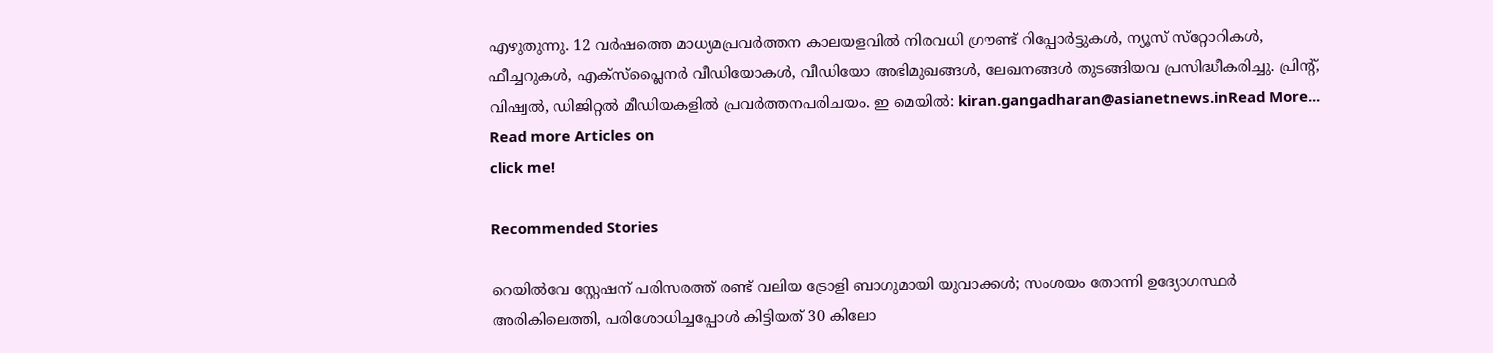എഴുതുന്നു. 12 വര്‍ഷത്തെ മാധ്യമപ്രവര്‍ത്തന കാലയളവില്‍ നിരവധി ഗ്രൗണ്ട് റിപ്പോര്‍ട്ടുകള്‍, ന്യൂസ് സ്‌റ്റോറികള്‍, ഫീച്ചറുകള്‍, എക്‌സ്‌പ്ലൈന‍ർ വീഡിയോകൾ, വീഡിയോ അഭിമുഖങ്ങള്‍, ലേഖനങ്ങള്‍ തുടങ്ങിയവ പ്രസിദ്ധീകരിച്ചു. പ്രിന്റ്, വിഷ്വല്‍, ഡിജിറ്റല്‍ മീഡിയകളില്‍ പ്രവര്‍ത്തനപരിചയം. ഇ മെയില്‍: kiran.gangadharan@asianetnews.inRead More...
Read more Articles on
click me!

Recommended Stories

റെയിൽവേ സ്റ്റേഷന് പരിസരത്ത് രണ്ട് വലിയ ട്രോളി ബാഗുമായി യുവാക്കൾ; സംശയം തോന്നി ഉദ്യോഗസ്ഥര്‍ അരികിലെത്തി, പരിശോധിച്ചപ്പോള്‍ കിട്ടിയത് 30 കിലോ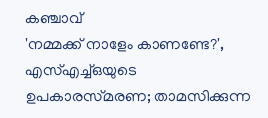കഞ്ചാവ്
'നമ്മക്ക് നാളേം കാണണ്ടേ?', എസ്എച്ച്ഒയുടെ ഉപകാരസ്‌മരണ; താമസിക്കുന്ന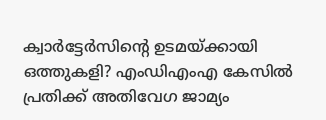ക്വാർട്ടേർസിൻ്റെ ഉടമയ്ക്കായി ഒത്തുകളി? എംഡിഎംഎ കേസിൽ പ്രതിക്ക് അതിവേഗ ജാമ്യം